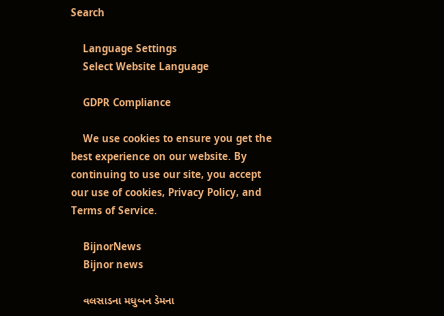Search

    Language Settings
    Select Website Language

    GDPR Compliance

    We use cookies to ensure you get the best experience on our website. By continuing to use our site, you accept our use of cookies, Privacy Policy, and Terms of Service.

    BijnorNews
    Bijnor news

    વલસાડના મધુબન ડેમના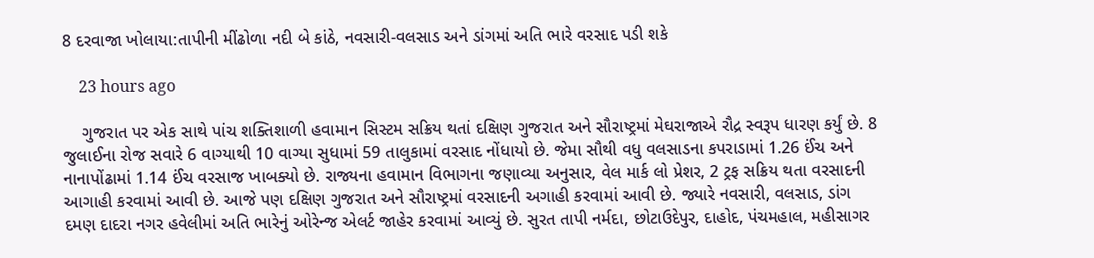8 દરવાજા ખોલાયા:તાપીની મીંઢોળા નદી બે કાંઠે, નવસારી-વલસાડ અને ડાંગમાં અતિ ભારે વરસાદ પડી શકે

    23 hours ago

    ગુજરાત પર એક સાથે પાંચ શક્તિશાળી હવામાન સિસ્ટમ સક્રિય થતાં દક્ષિણ ગુજરાત અને સૌરાષ્ટ્રમાં મેઘરાજાએ રૌદ્ર સ્વરૂપ ધારણ કર્યું છે. 8 જુલાઈના રોજ સવારે 6 વાગ્યાથી 10 વાગ્યા સુધામાં 59 તાલુકામાં વરસાદ નોંધાયો છે. જેમા સૌથી વધુ વલસાડના કપરાડામાં 1.26 ઈંચ અને નાનાપોંઢામાં 1.14 ઈંચ વરસાજ ખાબક્યો છે. રાજ્યના હવામાન વિભાગના જણાવ્યા અનુસાર, વેલ માર્ક લો પ્રેશર, 2 ટ્રફ સક્રિય થતા વરસાદની આગાહી કરવામાં આવી છે. આજે પણ દક્ષિણ ગુજરાત અને સૌરાષ્ટ્રમાં વરસાદની અગાહી કરવામાં આવી છે. જ્યારે નવસારી, વલસાડ, ડાંગ દમણ દાદરા નગર હવેલીમાં અતિ ભારેનું ઓરેન્જ એલર્ટ જાહેર કરવામાં આવ્યું છે. સુરત તાપી નર્મદા, છોટાઉદેપુર, દાહોદ, પંચમહાલ, મહીસાગર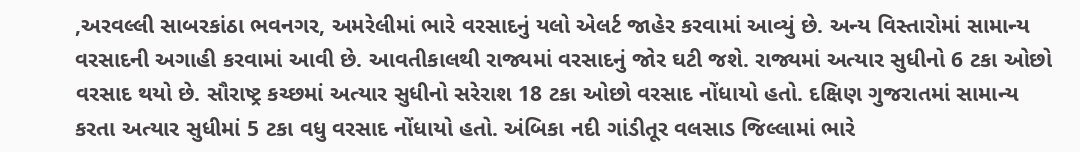,અરવલ્લી સાબરકાંઠા ભવનગર, અમરેલીમાં ભારે વરસાદનું યલો એલર્ટ જાહેર કરવામાં આવ્યું છે. અન્ય વિસ્તારોમાં સામાન્ય વરસાદની અગાહી કરવામાં આવી છે. આવતીકાલથી રાજ્યમાં વરસાદનું જોર ઘટી જશે. રાજ્યમાં અત્યાર સુધીનો 6 ટકા ઓછો વરસાદ થયો છે. સૌરાષ્ટ્ર કચ્છમાં અત્યાર સુધીનો સરેરાશ 18 ટકા ઓછો વરસાદ નોંધાયો હતો. દક્ષિણ ગુજરાતમાં સામાન્ય કરતા અત્યાર સુધીમાં 5 ટકા વધુ વરસાદ નોંધાયો હતો. અંબિકા નદી ગાંડીતૂર વલસાડ જિલ્લામાં ભારે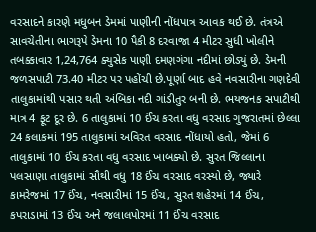વરસાદને કારણે મધુબન ડેમમાં પાણીની નોંધપાત્ર આવક થઈ છે. તંત્રએ સાવચેતીના ભાગરૂપે ડેમના 10 પૈકી 8 દરવાજા 4 મીટર સુધી ખોલીને તબક્કાવાર 1,24,764 ક્યુસેક પાણી દમણગંગા નદીમાં છોડ્યું છે. ડેમની જળસપાટી 73.40 મીટર પર પહોંચી છે.પૂર્ણા બાદ હવે નવસારીના ગણદેવી તાલુકામાંથી પસાર થતી અંબિકા નદી ગાંડીતુર બની છે. ભયજનક સપાટીથી માત્ર 4 ફૂટ દૂર છે. 6 તાલુકામાં 10 ઈંચ કરતા વધુ વરસાદ ગુજરાતમાં છેલ્લા 24 કલાકમાં 195 તાલુકામાં અવિરત વરસાદ નોંધાયો હતો, જેમાં 6 તાલુકામાં 10 ઈંચ કરતા વધુ વરસાદ ખાબક્યો છે. સુરત જિલ્લાના પલસાણા તાલુકામાં સૌથી વધુ 18 ઈંચ વરસાદ વરસ્યો છે, જ્યારે કામરેજમાં 17 ઈંચ, નવસારીમાં 15 ઈંચ, સુરત શહેરમાં 14 ઈંચ, કપરાડામાં 13 ઈંચ અને જલાલપોરમાં 11 ઈંચ વરસાદ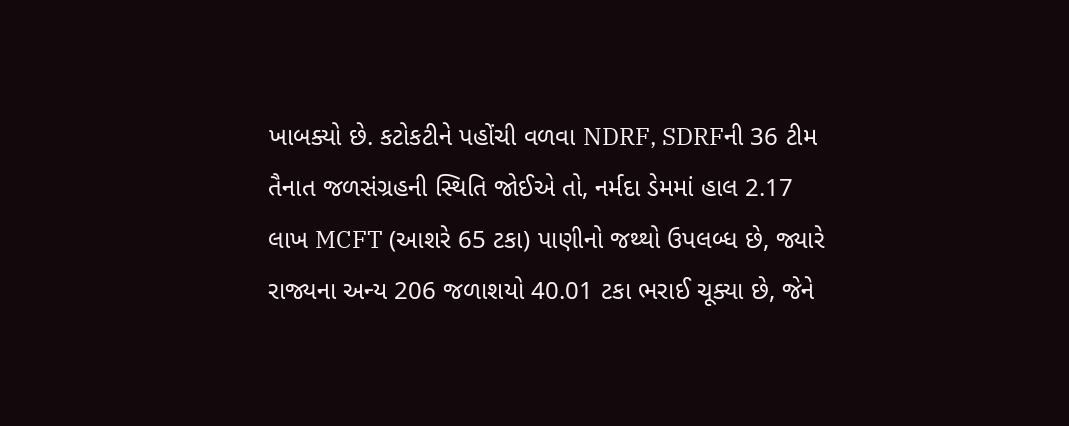ખાબક્યો છે. કટોકટીને પહોંચી વળવા NDRF, SDRFની 36 ટીમ તૈનાત જળસંગ્રહની સ્થિતિ જોઈએ તો, નર્મદા ડેમમાં હાલ 2.17 લાખ MCFT (આશરે 65 ટકા) પાણીનો જથ્થો ઉપલબ્ધ છે, જ્યારે રાજ્યના અન્ય 206 જળાશયો 40.01 ટકા ભરાઈ ચૂક્યા છે, જેને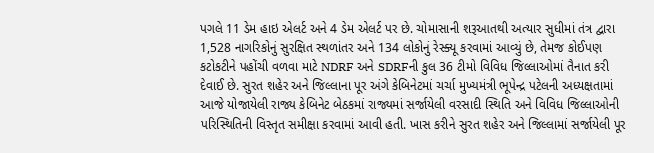પગલે 11 ડેમ હાઇ એલર્ટ અને 4 ડેમ એલર્ટ પર છે. ચોમાસાની શરૂઆતથી અત્યાર સુધીમાં તંત્ર દ્વારા 1,528 નાગરિકોનું સુરક્ષિત સ્થળાંતર અને 134 લોકોનું રેસ્ક્યૂ કરવામાં આવ્યું છે, તેમજ કોઈપણ કટોકટીને પહોંચી વળવા માટે NDRF અને SDRFની કુલ 36 ટીમો વિવિધ જિલ્લાઓમાં તૈનાત કરી દેવાઈ છે. સુરત શહેર અને જિલ્લાના પૂર અંગે કેબિનેટમાં ચર્ચા મુખ્યમંત્રી ભૂપેન્દ્ર પટેલની અધ્યક્ષતામાં આજે યોજાયેલી રાજ્ય કેબિનેટ બેઠકમાં રાજ્યમાં સર્જાયેલી વરસાદી સ્થિતિ અને વિવિધ જિલ્લાઓની પરિસ્થિતિની વિસ્તૃત સમીક્ષા કરવામાં આવી હતી. ખાસ કરીને સુરત શહેર અને જિલ્લામાં સર્જાયેલી પૂર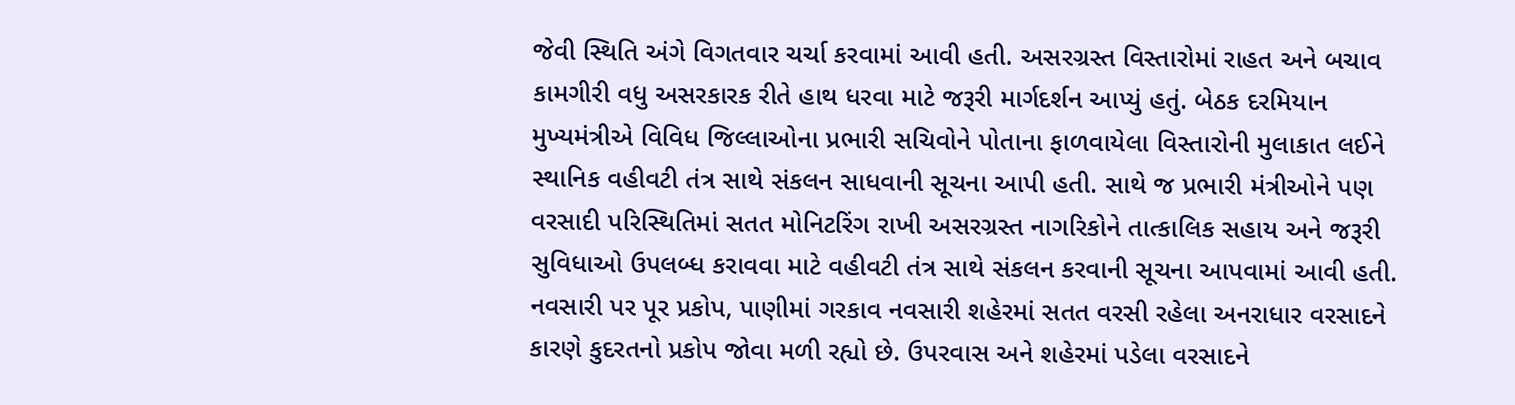જેવી સ્થિતિ અંગે વિગતવાર ચર્ચા કરવામાં આવી હતી. અસરગ્રસ્ત વિસ્તારોમાં રાહત અને બચાવ કામગીરી વધુ અસરકારક રીતે હાથ ધરવા માટે જરૂરી માર્ગદર્શન આપ્યું હતું. બેઠક દરમિયાન મુખ્યમંત્રીએ વિવિધ જિલ્લાઓના પ્રભારી સચિવોને પોતાના ફાળવાયેલા વિસ્તારોની મુલાકાત લઈને સ્થાનિક વહીવટી તંત્ર સાથે સંકલન સાધવાની સૂચના આપી હતી. સાથે જ પ્રભારી મંત્રીઓને પણ વરસાદી પરિસ્થિતિમાં સતત મોનિટરિંગ રાખી અસરગ્રસ્ત નાગરિકોને તાત્કાલિક સહાય અને જરૂરી સુવિધાઓ ઉપલબ્ધ કરાવવા માટે વહીવટી તંત્ર સાથે સંકલન કરવાની સૂચના આપવામાં આવી હતી. નવસારી પર પૂર પ્રકોપ, પાણીમાં ગરકાવ નવસારી શહેરમાં સતત વરસી રહેલા અનરાધાર વરસાદને કારણે કુદરતનો પ્રકોપ જોવા મળી રહ્યો છે. ઉપરવાસ અને શહેરમાં પડેલા વરસાદને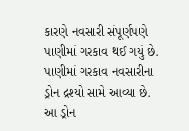કારણે નવસારી સંપૂર્ણપણે પાણીમાં ગરકાવ થઈ ગયું છે. પાણીમાં ગરકાવ નવસારીના ડ્રોન દ્રશ્યો સામે આવ્યા છે. આ ડ્રોન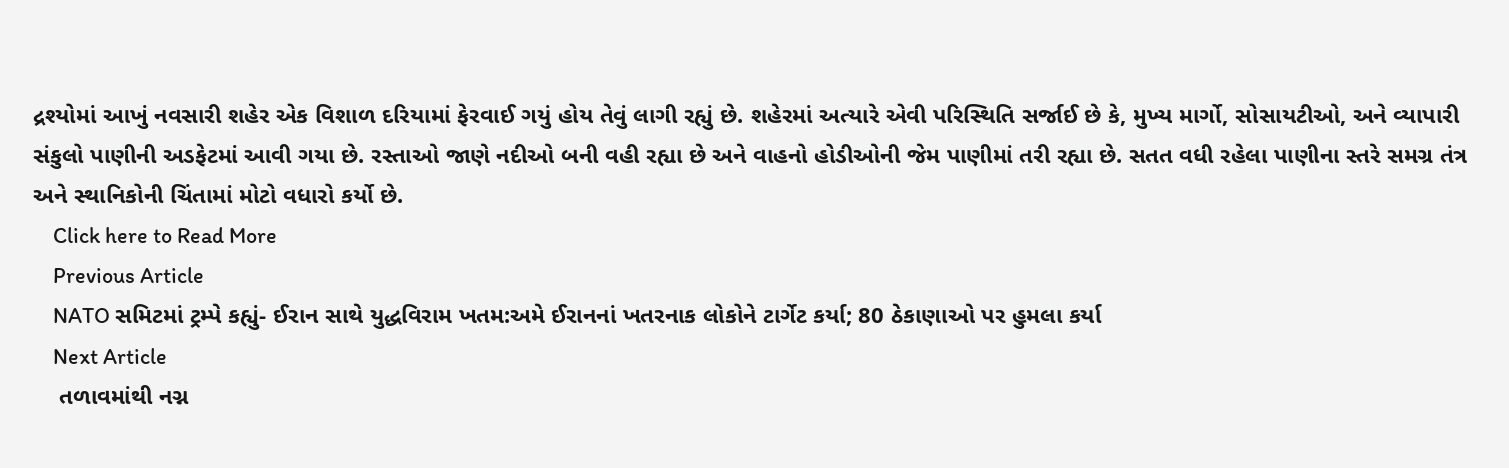દ્રશ્યોમાં આખું નવસારી શહેર એક વિશાળ દરિયામાં ફેરવાઈ ગયું હોય તેવું લાગી રહ્યું છે. શહેરમાં અત્યારે એવી પરિસ્થિતિ સર્જાઈ છે કે, મુખ્ય માર્ગો, સોસાયટીઓ, અને વ્યાપારી સંકુલો પાણીની અડફેટમાં આવી ગયા છે. રસ્તાઓ જાણે નદીઓ બની વહી રહ્યા છે અને વાહનો હોડીઓની જેમ પાણીમાં તરી રહ્યા છે. સતત વધી રહેલા પાણીના સ્તરે સમગ્ર તંત્ર અને સ્થાનિકોની ચિંતામાં મોટો વધારો કર્યો છે.
    Click here to Read More
    Previous Article
    NATO સમિટમાં ટ્રમ્પે કહ્યું- ઈરાન સાથે યુદ્ધવિરામ ખતમ:અમે ઈરાનનાં ખતરનાક લોકોને ટાર્ગેટ કર્યા; 80 ઠેકાણાઓ પર હુમલા કર્યા
    Next Article
    તળાવમાંથી નગ્ન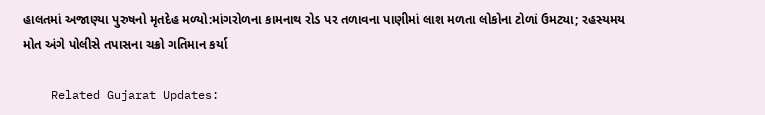હાલતમાં અજાણ્યા પુરુષનો મૃતદેહ મળ્યો:માંગરોળના કામનાથ રોડ પર તળાવના પાણીમાં લાશ મળતા લોકોના ટોળાં ઉમટ્યા; રહસ્યમય મોત અંગે પોલીસે તપાસના ચક્રો ગતિમાન કર્યા

    Related Gujarat Updates: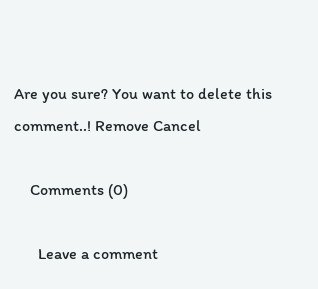Are you sure? You want to delete this comment..! Remove Cancel

    Comments (0)

      Leave a comment